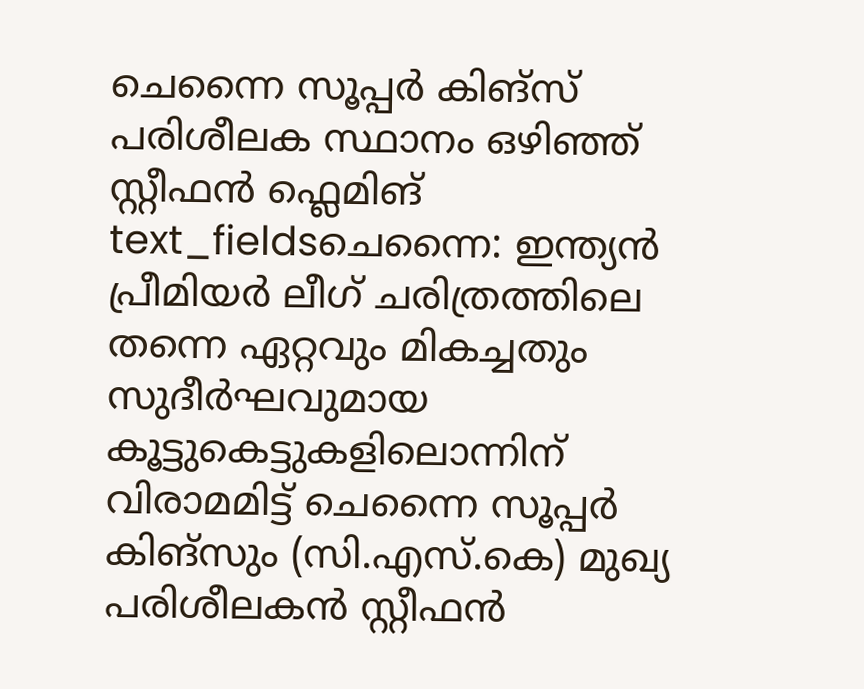ചെന്നൈ സൂപ്പർ കിങ്സ് പരിശീലക സ്ഥാനം ഒഴിഞ്ഞ് സ്റ്റീഫൻ ഫ്ലെമിങ്
text_fieldsചെന്നൈ: ഇന്ത്യൻ പ്രീമിയർ ലീഗ് ചരിത്രത്തിലെ തന്നെ ഏറ്റവും മികച്ചതും സുദീർഘവുമായ കൂട്ടുകെട്ടുകളിലൊന്നിന് വിരാമമിട്ട് ചെന്നൈ സൂപ്പർ കിങ്സും (സി.എസ്.കെ) മുഖ്യ പരിശീലകൻ സ്റ്റീഫൻ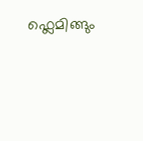ഫ്ലെമിങ്ങും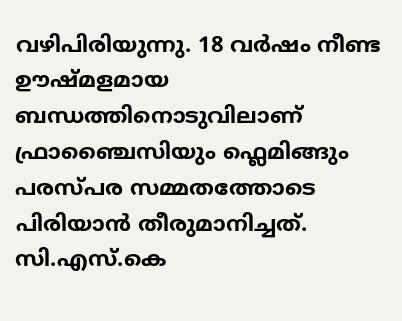വഴിപിരിയുന്നു. 18 വർഷം നീണ്ട ഊഷ്മളമായ ബന്ധത്തിനൊടുവിലാണ് ഫ്രാഞ്ചൈസിയും ഫ്ലെമിങ്ങും പരസ്പര സമ്മതത്തോടെ പിരിയാൻ തീരുമാനിച്ചത്. സി.എസ്.കെ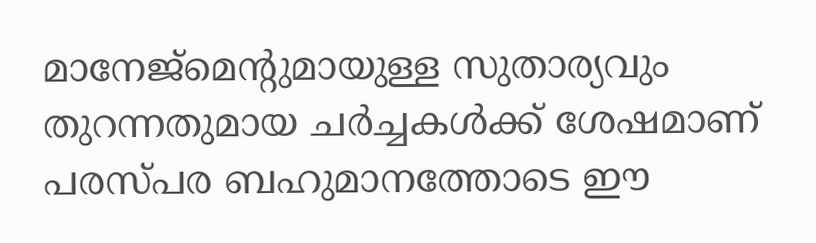മാനേജ്മെന്റുമായുള്ള സുതാര്യവും തുറന്നതുമായ ചർച്ചകൾക്ക് ശേഷമാണ് പരസ്പര ബഹുമാനത്തോടെ ഈ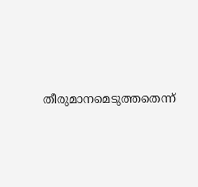തീരുമാനമെടുത്തതെന്ന്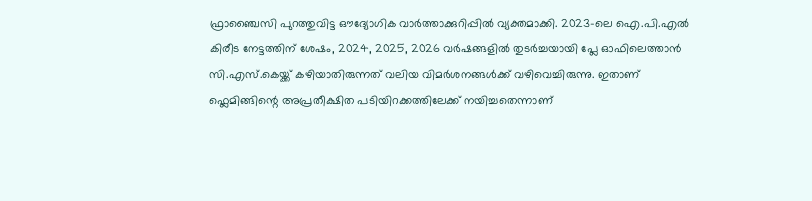ഫ്രാഞ്ചൈസി പുറത്തുവിട്ട ഔദ്യോഗിക വാർത്താക്കുറിപ്പിൽ വ്യക്തമാക്കി. 2023-ലെ ഐ.പി.എൽ കിരീട നേട്ടത്തിന് ശേഷം, 2024, 2025, 2026 വർഷങ്ങളിൽ തുടർച്ചയായി പ്ലേ ഓഫിലെത്താൻ സി.എസ്.കെയ്ക്ക് കഴിയാതിരുന്നത് വലിയ വിമർശനങ്ങൾക്ക് വഴിവെച്ചിരുന്നു. ഇതാണ് ഫ്ലെമിങ്ങിന്റെ അപ്രതീക്ഷിത പടിയിറക്കത്തിലേക്ക് നയിച്ചതെന്നാണ്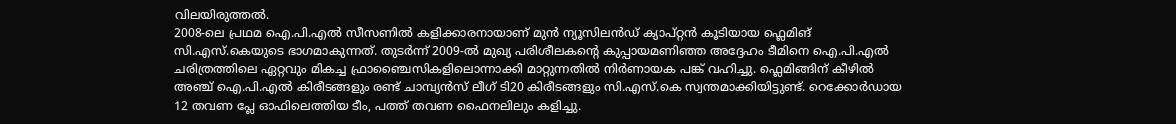വിലയിരുത്തൽ.
2008-ലെ പ്രഥമ ഐ.പി.എൽ സീസണിൽ കളിക്കാരനായാണ് മുൻ ന്യൂസിലൻഡ് ക്യാപ്റ്റൻ കൂടിയായ ഫ്ലെമിങ് സി.എസ്.കെയുടെ ഭാഗമാകുന്നത്. തുടർന്ന് 2009-ൽ മുഖ്യ പരിശീലകന്റെ കുപ്പായമണിഞ്ഞ അദ്ദേഹം ടീമിനെ ഐ.പി.എൽ ചരിത്രത്തിലെ ഏറ്റവും മികച്ച ഫ്രാഞ്ചൈസികളിലൊന്നാക്കി മാറ്റുന്നതിൽ നിർണായക പങ്ക് വഹിച്ചു. ഫ്ലെമിങ്ങിന് കീഴിൽ അഞ്ച് ഐ.പി.എൽ കിരീടങ്ങളും രണ്ട് ചാമ്പ്യൻസ് ലീഗ് ടി20 കിരീടങ്ങളും സി.എസ്.കെ സ്വന്തമാക്കിയിട്ടുണ്ട്. റെക്കോർഡായ 12 തവണ പ്ലേ ഓഫിലെത്തിയ ടീം, പത്ത് തവണ ഫൈനലിലും കളിച്ചു.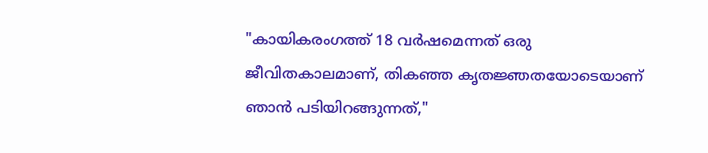"കായികരംഗത്ത് 18 വർഷമെന്നത് ഒരു ജീവിതകാലമാണ്, തികഞ്ഞ കൃതജ്ഞതയോടെയാണ് ഞാൻ പടിയിറങ്ങുന്നത്,"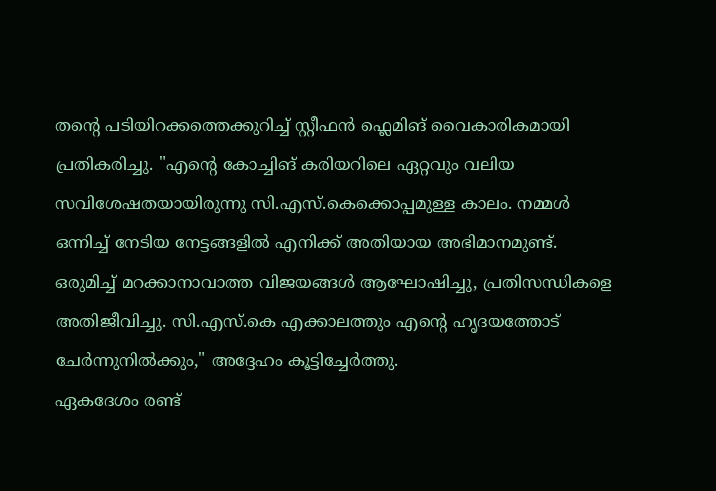തന്റെ പടിയിറക്കത്തെക്കുറിച്ച് സ്റ്റീഫൻ ഫ്ലെമിങ് വൈകാരികമായി പ്രതികരിച്ചു. "എന്റെ കോച്ചിങ് കരിയറിലെ ഏറ്റവും വലിയ സവിശേഷതയായിരുന്നു സി.എസ്.കെക്കൊപ്പമുള്ള കാലം. നമ്മൾ ഒന്നിച്ച് നേടിയ നേട്ടങ്ങളിൽ എനിക്ക് അതിയായ അഭിമാനമുണ്ട്. ഒരുമിച്ച് മറക്കാനാവാത്ത വിജയങ്ങൾ ആഘോഷിച്ചു, പ്രതിസന്ധികളെ അതിജീവിച്ചു. സി.എസ്.കെ എക്കാലത്തും എന്റെ ഹൃദയത്തോട് ചേർന്നുനിൽക്കും," അദ്ദേഹം കൂട്ടിച്ചേർത്തു.
ഏകദേശം രണ്ട്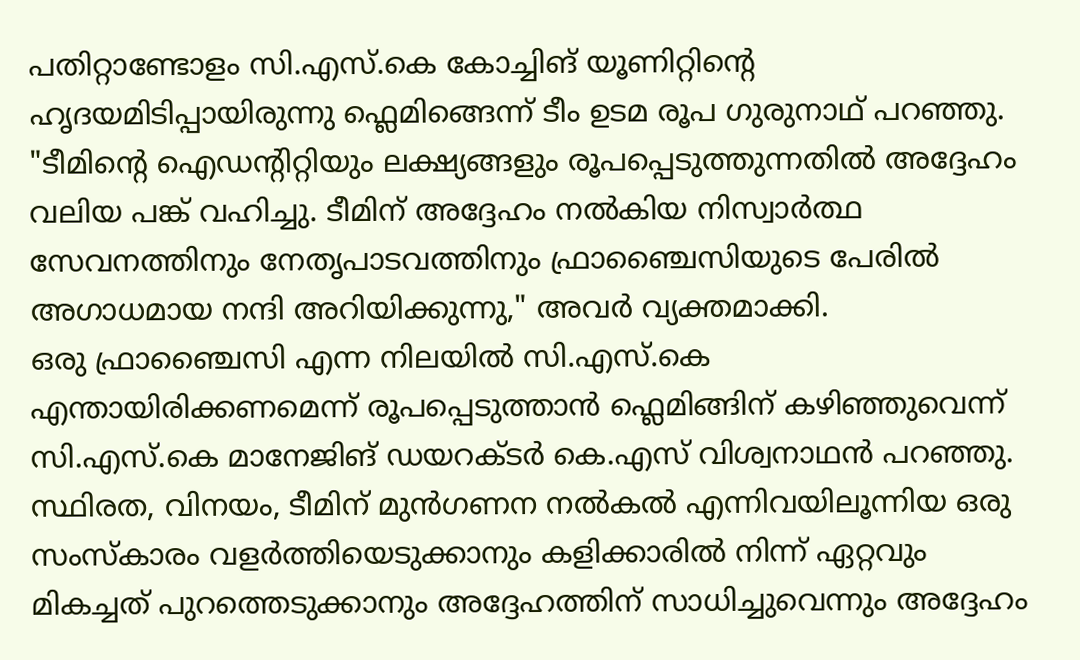പതിറ്റാണ്ടോളം സി.എസ്.കെ കോച്ചിങ് യൂണിറ്റിന്റെ ഹൃദയമിടിപ്പായിരുന്നു ഫ്ലെമിങ്ങെന്ന് ടീം ഉടമ രൂപ ഗുരുനാഥ് പറഞ്ഞു. "ടീമിന്റെ ഐഡന്റിറ്റിയും ലക്ഷ്യങ്ങളും രൂപപ്പെടുത്തുന്നതിൽ അദ്ദേഹം വലിയ പങ്ക് വഹിച്ചു. ടീമിന് അദ്ദേഹം നൽകിയ നിസ്വാർത്ഥ സേവനത്തിനും നേതൃപാടവത്തിനും ഫ്രാഞ്ചൈസിയുടെ പേരിൽ അഗാധമായ നന്ദി അറിയിക്കുന്നു," അവർ വ്യക്തമാക്കി.
ഒരു ഫ്രാഞ്ചൈസി എന്ന നിലയിൽ സി.എസ്.കെ എന്തായിരിക്കണമെന്ന് രൂപപ്പെടുത്താൻ ഫ്ലെമിങ്ങിന് കഴിഞ്ഞുവെന്ന് സി.എസ്.കെ മാനേജിങ് ഡയറക്ടർ കെ.എസ് വിശ്വനാഥൻ പറഞ്ഞു. സ്ഥിരത, വിനയം, ടീമിന് മുൻഗണന നൽകൽ എന്നിവയിലൂന്നിയ ഒരു സംസ്കാരം വളർത്തിയെടുക്കാനും കളിക്കാരിൽ നിന്ന് ഏറ്റവും മികച്ചത് പുറത്തെടുക്കാനും അദ്ദേഹത്തിന് സാധിച്ചുവെന്നും അദ്ദേഹം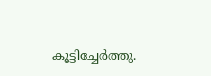കൂട്ടിച്ചേർത്തു.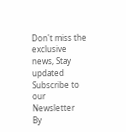Don't miss the exclusive news, Stay updated
Subscribe to our Newsletter
By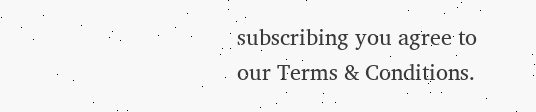subscribing you agree to our Terms & Conditions.